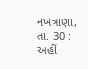નખત્રાણા, તા. 30 : અહીં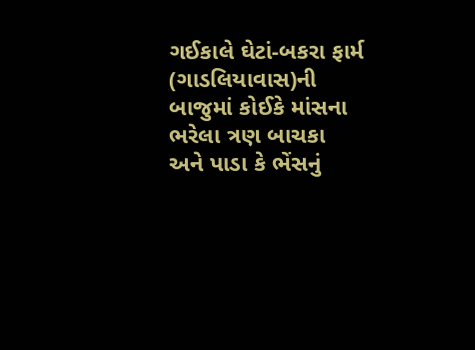ગઈકાલે ઘેટાં-બકરા ફાર્મ (ગાડલિયાવાસ)ની બાજુમાં કોઈકે માંસના ભરેલા ત્રણ બાચકા
અને પાડા કે ભેંસનું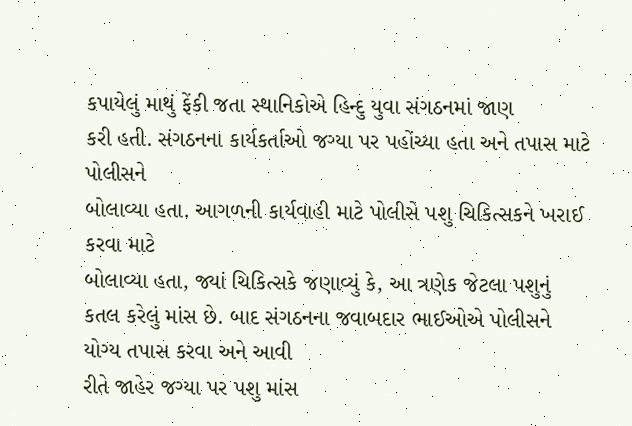કપાયેલું માથું ફેંકી જતા સ્થાનિકોએ હિન્દુ યુવા સંગઠનમાં જાણ
કરી હતી. સંગઠનના કાર્યકર્તાઓ જગ્યા પર પહોંચ્યા હતા અને તપાસ માટે પોલીસને
બોલાવ્યા હતા. આગળની કાર્યવાહી માટે પોલીસે પશુ ચિકિત્સકને ખરાઈ કરવા માટે
બોલાવ્યા હતા, જ્યાં ચિકિત્સકે જણાવ્યું કે, આ ત્રણેક જેટલા પશુનું
કતલ કરેલું માંસ છે. બાદ સંગઠનના જવાબદાર ભાઈઓએ પોલીસને યોગ્ય તપાસ કરવા અને આવી
રીતે જાહેર જગ્યા પર પશુ માંસ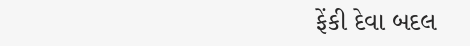ફેંકી દેવા બદલ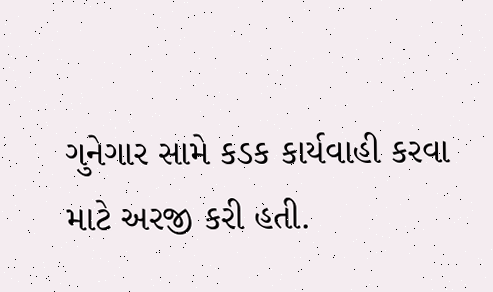ગુનેગાર સામે કડક કાર્યવાહી કરવા
માટે અરજી કરી હતી.